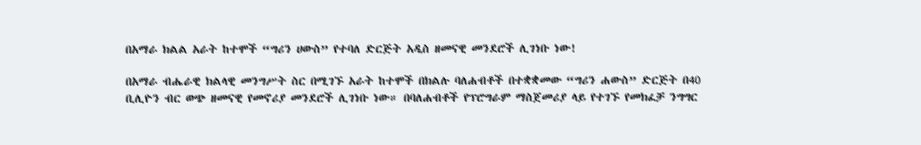በአማራ ክልል አራት ከተሞች “ግሪን ሀውስ” የተባለ ድርጅት አዲስ ዘመናዊ መንደሮች ሊገነቡ ነው!

በአማራ ብሔራዊ ክልላዊ መንግሥት ስር በሚገኙ አራት ከተሞች በክልሉ ባለሐብቶች በተቋቋመው “ግሪን ሐውስ” ድርጅት በ40 ቢሊዮን ብር ወጭ ዘመናዊ የመኖሪያ መንደሮች ሊገነቡ ነው። በባለሐብቶች የፕሮግራም ማስጀመሪያ ላይ የተገኙ የመክፈቻ ንግግር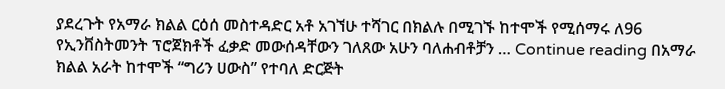ያደረጉት የአማራ ክልል ርዕሰ መስተዳድር አቶ አገኘሁ ተሻገር በክልሉ በሚገኙ ከተሞች የሚሰማሩ ለ96 የኢንቨስትመንት ፕሮጀክቶች ፈቃድ መውሰዳቸውን ገለጸው አሁን ባለሐብቶቻን … Continue reading በአማራ ክልል አራት ከተሞች “ግሪን ሀውስ” የተባለ ድርጅት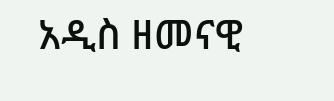አዲስ ዘመናዊ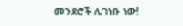መንደሮች ሊገነቡ ነው!